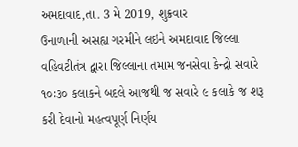અમદાવાદ,તા. 3 મે 2019, શુક્રવાર
ઉનાળાની અસહ્ય ગરમીને લઇને અમદાવાદ જિલ્લા વહિવટીતંત્ર દ્વારા જિલ્લાના તમામ જનસેવા કેન્દ્રો સવારે ૧૦ઃ૩૦ કલાકને બદલે આજથી જ સવારે ૯ કલાકે જ શરૂ કરી દેવાનો મહત્વપૂર્ણ નિર્ણય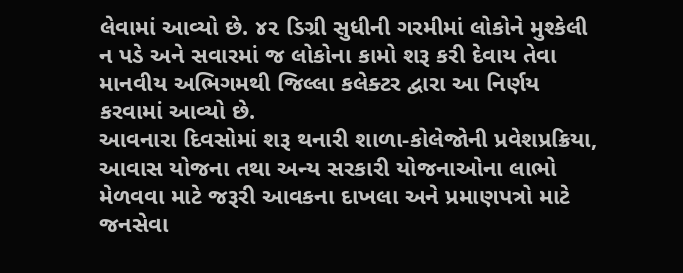લેવામાં આવ્યો છે. ૪૨ ડિગ્રી સુધીની ગરમીમાં લોકોને મુશ્કેલી ન પડે અને સવારમાં જ લોકોના કામો શરૂ કરી દેવાય તેવા માનવીય અભિગમથી જિલ્લા કલેક્ટર દ્વારા આ નિર્ણય કરવામાં આવ્યો છે.
આવનારા દિવસોમાં શરૂ થનારી શાળા-કોલેજોની પ્રવેશપ્રક્રિયા, આવાસ યોજના તથા અન્ય સરકારી યોજનાઓના લાભો મેળવવા માટે જરૂરી આવકના દાખલા અને પ્રમાણપત્રો માટે જનસેવા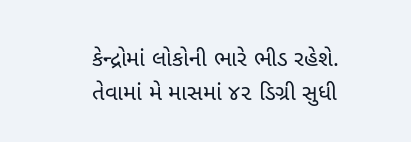કેન્દ્રોમાં લોકોની ભારે ભીડ રહેશે.
તેવામાં મે માસમાં ૪૨ ડિગ્રી સુધી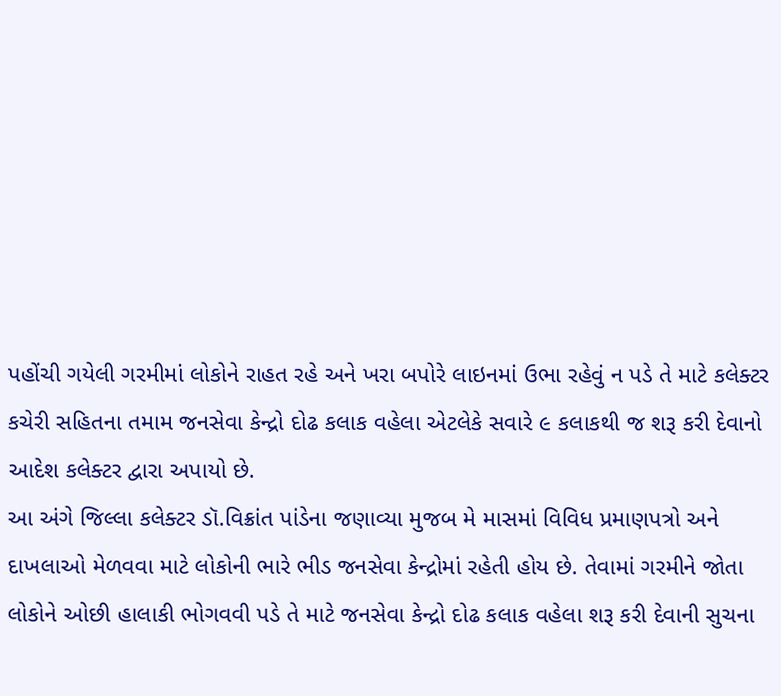પહોંચી ગયેલી ગરમીમાં લોકોને રાહત રહે અને ખરા બપોરે લાઇનમાં ઉભા રહેવું ન પડે તે માટે કલેક્ટર કચેરી સહિતના તમામ જનસેવા કેન્દ્રો દોઢ કલાક વહેલા એટલેકે સવારે ૯ કલાકથી જ શરૂ કરી દેવાનો આદેશ કલેક્ટર દ્વારા અપાયો છે.
આ અંગે જિલ્લા કલેક્ટર ડૉ.વિક્રાંત પાંડેના જણાવ્યા મુજબ મે માસમાં વિવિધ પ્રમાણપત્રો અને દાખલાઓ મેળવવા માટે લોકોની ભારે ભીડ જનસેવા કેન્દ્રોમાં રહેતી હોય છે. તેવામાં ગરમીને જોતા લોકોને ઓછી હાલાકી ભોગવવી પડે તે માટે જનસેવા કેન્દ્રો દોઢ કલાક વહેલા શરૂ કરી દેવાની સુચના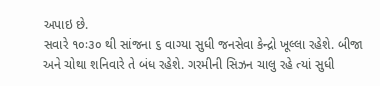અપાઇ છે.
સવારે ૧૦ઃ૩૦ થી સાંજના ૬ વાગ્યા સુધી જનસેવા કેન્દ્રો ખૂલ્લા રહેશે. બીજા અને ચોથા શનિવારે તે બંધ રહેશે. ગરમીની સિઝન ચાલુ રહે ત્યાં સુધી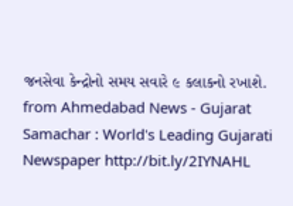જનસેવા કેન્દ્રોનો સમય સવારે ૯ કલાકનો રખાશે.
from Ahmedabad News - Gujarat Samachar : World's Leading Gujarati Newspaper http://bit.ly/2IYNAHL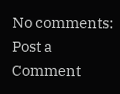No comments:
Post a Comment